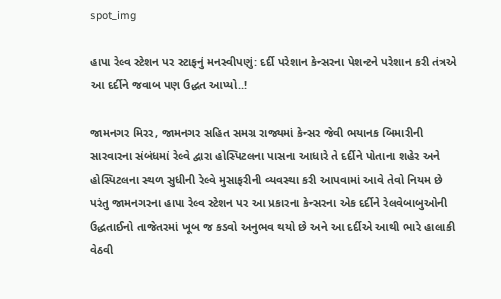spot_img

હાપા રેલ્વ સ્ટેશન પર સ્ટાફનું મનસ્વીપણું: દર્દી પરેશાન કેન્સરના પેશન્ટને પરેશાન કરી તંત્રએ આ દર્દીને જવાબ પણ ઉદ્ધત આપ્યો..!

જામનગર મિરર, જામનગર સહિત સમગ્ર રાજ્યમાં કેન્સર જેવી ભયાનક બિમારીની સારવારના સંબંધમાં રેલ્વે દ્વારા હોસ્પિટલના પાસના આધારે તે દર્દીને પોતાના શહેર અને હોસ્પિટલના સ્થળ સુધીની રેલ્વે મુસાફરીની વ્યવસ્થા કરી આપવામાં આવે તેવો નિયમ છે પરંતુ જામનગરના હાપા રેલ્વ સ્ટેશન પર આ પ્રકારના કેન્સરના એક દર્દીને રેલવેબાબુઓની ઉદ્ધતાઈનો તાજેતરમાં ખૂબ જ કડવો અનુભવ થયો છે અને આ દર્દીએ આથી ભારે હાલાકી વેઠવી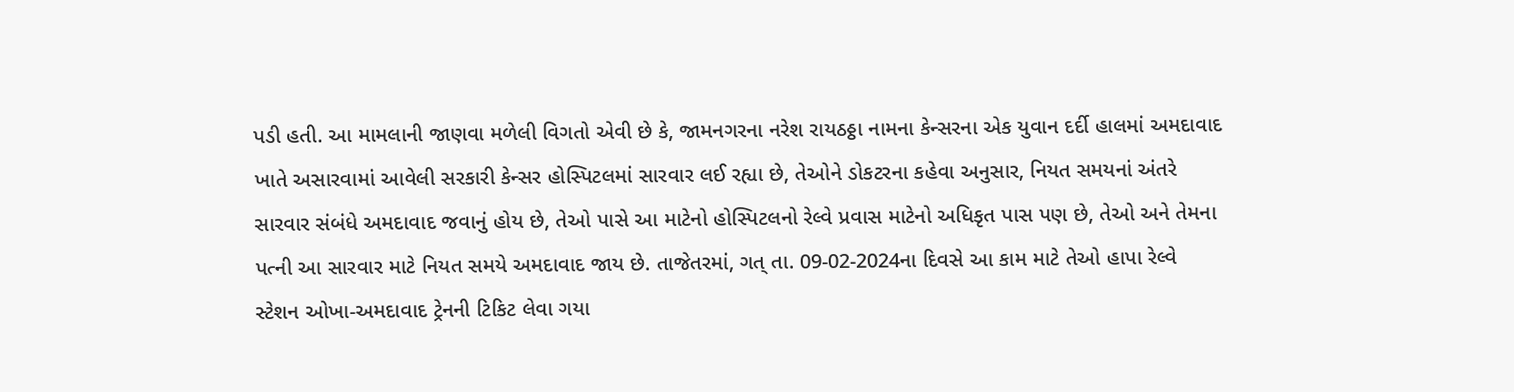પડી હતી. આ મામલાની જાણવા મળેલી વિગતો એવી છે કે, જામનગરના નરેશ રાયઠઠ્ઠા નામના કેન્સરના એક યુવાન દર્દી હાલમાં અમદાવાદ ખાતે અસારવામાં આવેલી સરકારી કેન્સર હોસ્પિટલમાં સારવાર લઈ રહ્યા છે, તેઓને ડોકટરના કહેવા અનુસાર, નિયત સમયનાં અંતરે સારવાર સંબંધે અમદાવાદ જવાનું હોય છે, તેઓ પાસે આ માટેનો હોસ્પિટલનો રેલ્વે પ્રવાસ માટેનો અધિકૃત પાસ પણ છે, તેઓ અને તેમના પત્ની આ સારવાર માટે નિયત સમયે અમદાવાદ જાય છે. તાજેતરમાં, ગત્ તા. 09-02-2024ના દિવસે આ કામ માટે તેઓ હાપા રેલ્વે સ્ટેશન ઓખા-અમદાવાદ ટ્રેનની ટિકિટ લેવા ગયા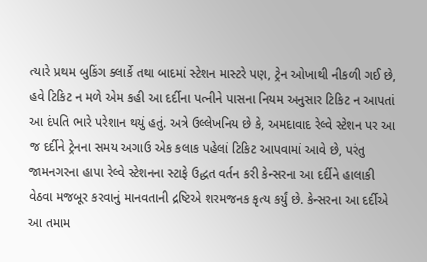ત્યારે પ્રથમ બુકિંગ ક્લાર્કે તથા બાદમાં સ્ટેશન માસ્ટરે પણ, ટ્રેન ઓખાથી નીકળી ગઈ છે, હવે ટિકિટ ન મળે એમ કહી આ દર્દીના પત્નીને પાસના નિયમ અનુસાર ટિકિટ ન આપતાં આ દંપતિ ભારે પરેશાન થયું હતું. અત્રે ઉલ્લેખનિય છે કે, અમદાવાદ રેલ્વે સ્ટેશન પર આ જ દર્દીને ટ્રેનના સમય અગાઉ એક કલાક પહેલાં ટિકિટ આપવામાં આવે છે, પરંતુ જામનગરના હાપા રેલ્વે સ્ટેશનના સ્ટાફે ઉદ્ધત વર્તન કરી કેન્સરના આ દર્દીને હાલાકી વેઠવા મજબૂર કરવાનું માનવતાની દ્રષ્ટિએ શરમજનક કૃત્ય કર્યું છે. કેન્સરના આ દર્દીએ આ તમામ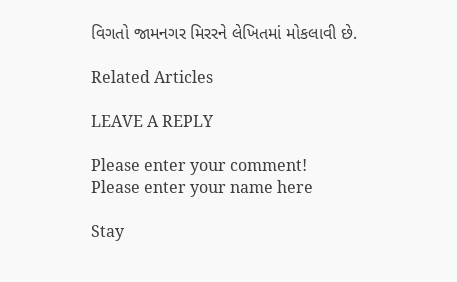વિગતો જામનગર મિરરને લેખિતમાં મોકલાવી છે.

Related Articles

LEAVE A REPLY

Please enter your comment!
Please enter your name here

Stay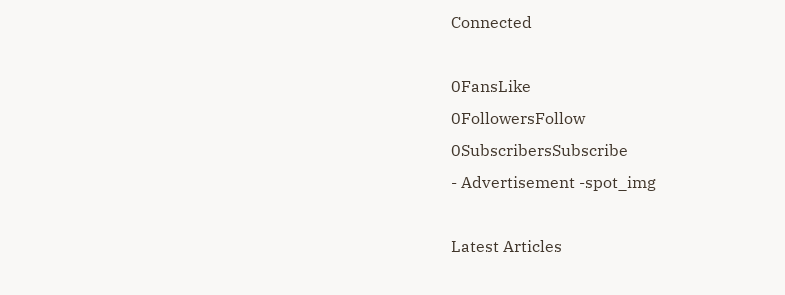Connected

0FansLike
0FollowersFollow
0SubscribersSubscribe
- Advertisement -spot_img

Latest Articles